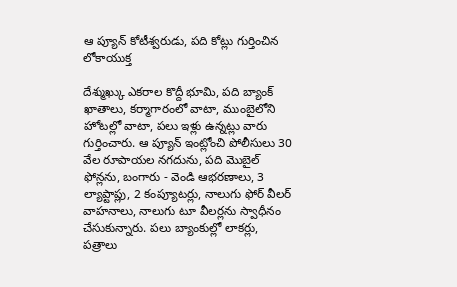ఆ ప్యూన్ కోటీశ్వరుడు, పది కోట్లు గుర్తించిన లోకాయుక్త

దేశ్ముఖ్కు ఎకరాల కొద్దీ భూమి, పది బ్యాంక్ ఖాతాలు, కర్మాగారంలో వాటా, ముంబైలోని హోటల్లో వాటా, పలు ఇళ్లు ఉన్నట్లు వారు గుర్తించారు. ఆ ప్యూన్ ఇంట్లోంచి పోలీసులు 30 వేల రూపాయల నగదును, పది మొబైల్ ఫోన్లను, బంగారు - వెండి ఆభరణాలు, 3 ల్యాప్టాప్లు, 2 కంప్యూటర్లు, నాలుగు ఫోర్ వీలర్ వాహనాలు, నాలుగు టూ వీలర్లను స్వాధీనం చేసుకున్నారు. పలు బ్యాంకుల్లో లాకర్లు, పత్రాలు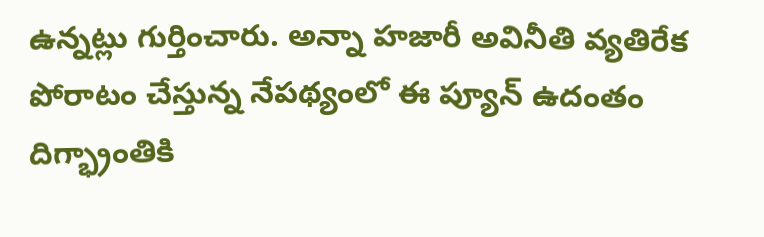ఉన్నట్లు గుర్తించారు. అన్నా హజారీ అవినీతి వ్యతిరేక పోరాటం చేస్తున్న నేపథ్యంలో ఈ ప్యూన్ ఉదంతం దిగ్భ్రాంతికి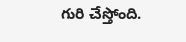గురి చేస్తోంది.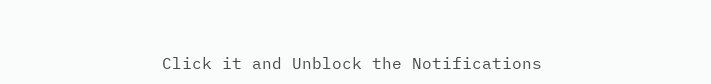Click it and Unblock the Notifications